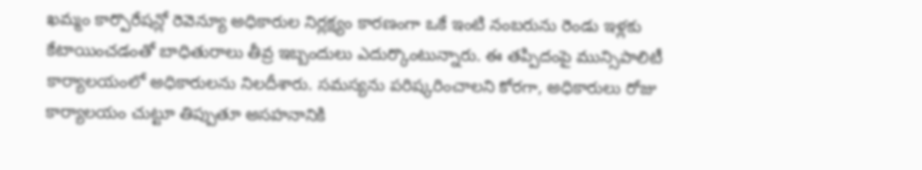ఖమ్మం కార్పొరేషన్లో రెవెన్యూ అధికారుల నిర్లక్ష్యం కారణంగా ఒకే ఇంటి నంబరును రెండు ఇళ్లకు కేటాయించడంతో బాధితురాలు తీవ్ర ఇబ్బందులు ఎదుర్కొంటున్నారు. ఈ తప్పిదంపై మున్సిపాలిటీ కార్యాలయంలో అధికారులను నిలదీశారు. సమస్యను పరిష్కరించాలని కోరగా, అధికారులు రోజు కార్యాలయం చుట్టూ తిప్పుతూ అసహనానికి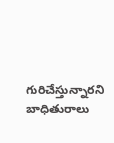గురిచేస్తున్నారని బాధితురాలు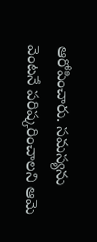ఆరోపించారు. సమస్యను వెంటనే పరిష్కరించాలని ఆమె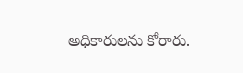అధికారులను కోరారు.